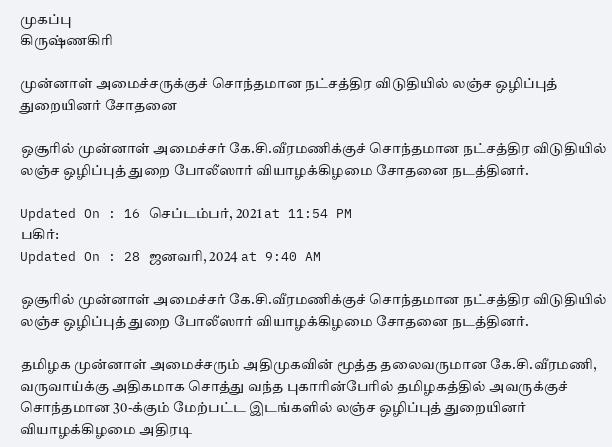முகப்பு
கிருஷ்ணகிரி

முன்னாள் அமைச்சருக்குச் சொந்தமான நட்சத்திர விடுதியில் லஞ்ச ஒழிப்புத் துறையினர் சோதனை

ஒசூரில் முன்னாள் அமைச்சர் கே.சி.வீரமணிக்குச் சொந்தமான நட்சத்திர விடுதியில் லஞ்ச ஒழிப்புத் துறை போலீஸார் வியாழக்கிழமை சோதனை நடத்தினர்.

Updated On : 16 செப்டம்பர், 2021 at 11:54 PM
பகிர்:
Updated On : 28 ஜனவரி, 2024 at 9:40 AM

ஒசூரில் முன்னாள் அமைச்சர் கே.சி.வீரமணிக்குச் சொந்தமான நட்சத்திர விடுதியில் லஞ்ச ஒழிப்புத் துறை போலீஸார் வியாழக்கிழமை சோதனை நடத்தினர்.

தமிழக முன்னாள் அமைச்சரும் அதிமுகவின் மூத்த தலைவருமான கே.சி.வீரமணி, வருவாய்க்கு அதிகமாக சொத்து வந்த புகாரின்பேரில் தமிழகத்தில் அவருக்குச் சொந்தமான 30-க்கும் மேற்பட்ட இடங்களில் லஞ்ச ஒழிப்புத் துறையினர் வியாழக்கிழமை அதிரடி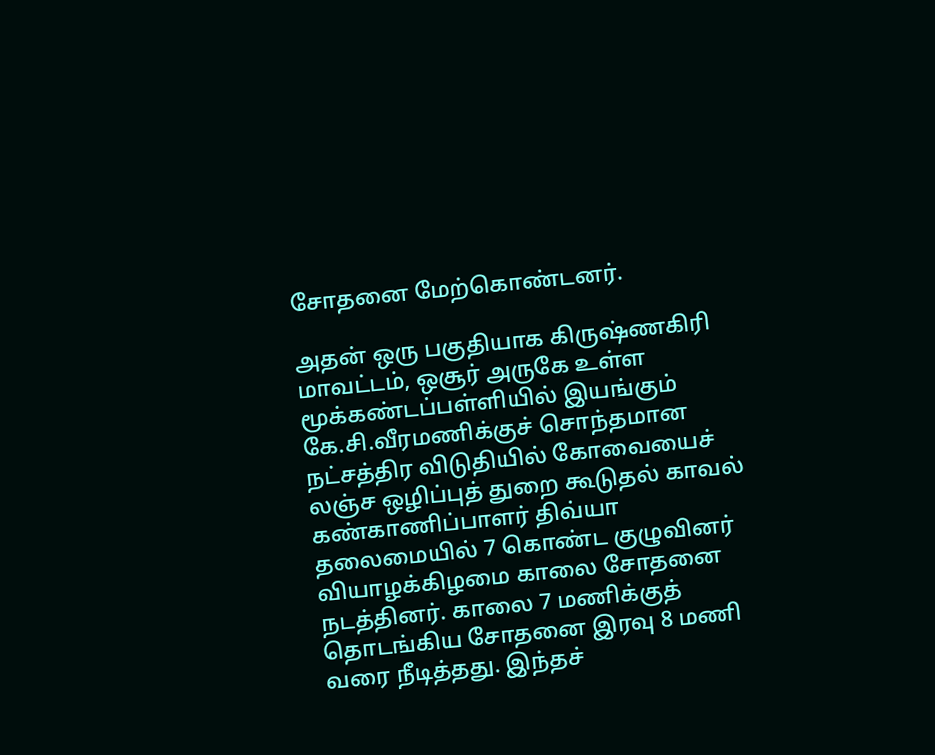சோதனை மேற்கொண்டனர்.

அதன் ஒரு பகுதியாக கிருஷ்ணகிரி மாவட்டம், ஒசூர் அருகே உள்ள மூக்கண்டப்பள்ளியில் இயங்கும் கே.சி.வீரமணிக்குச் சொந்தமான நட்சத்திர விடுதியில் கோவையைச் லஞ்ச ஒழிப்புத் துறை கூடுதல் காவல் கண்காணிப்பாளர் திவ்யா தலைமையில் 7 கொண்ட குழுவினர் வியாழக்கிழமை காலை சோதனை நடத்தினர். காலை 7 மணிக்குத் தொடங்கிய சோதனை இரவு 8 மணி வரை நீடித்தது. இந்தச்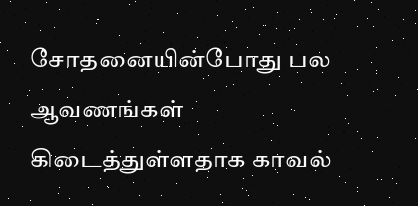சோதனையின்போது பல ஆவணங்கள் கிடைத்துள்ளதாக காவல்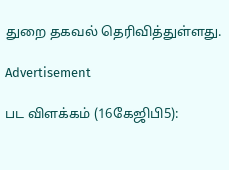துறை தகவல் தெரிவித்துள்ளது.

Advertisement

பட விளக்கம் (16கேஜிபி5):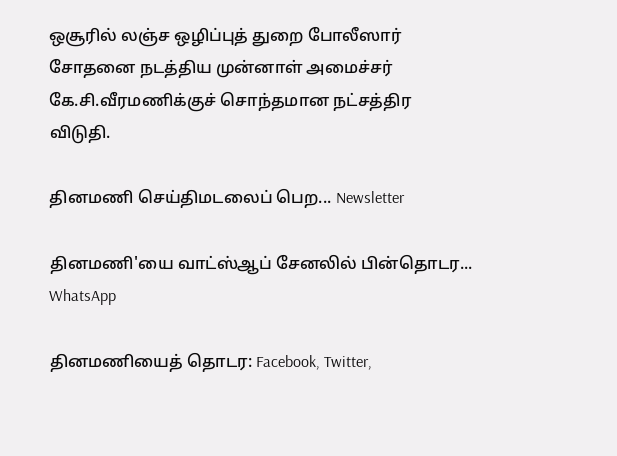ஒசூரில் லஞ்ச ஒழிப்புத் துறை போலீஸார் சோதனை நடத்திய முன்னாள் அமைச்சர் கே.சி.வீரமணிக்குச் சொந்தமான நட்சத்திர விடுதி.

தினமணி செய்திமடலைப் பெற... Newsletter

தினமணி'யை வாட்ஸ்ஆப் சேனலில் பின்தொடர... WhatsApp

தினமணியைத் தொடர: Facebook, Twitter,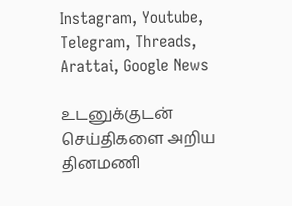Instagram, Youtube, Telegram, Threads, Arattai, Google News

உடனுக்குடன் செய்திகளை அறிய தினமணி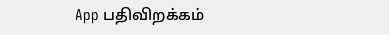App பதிவிறக்கம்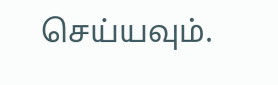செய்யவும்.